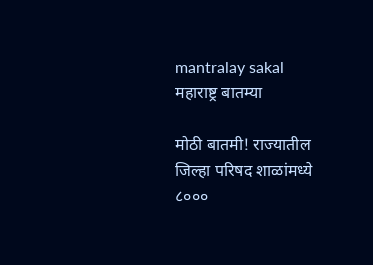mantralay sakal
महाराष्ट्र बातम्या

मोठी बातमी! राज्यातील जिल्हा परिषद शाळांमध्ये ८०००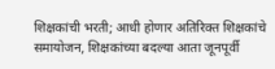शिक्षकांची भरती; आधी होणार अतिरिक्त शिक्षकांचे समायोजन, शिक्षकांच्या बदल्या आता जूनपूर्वी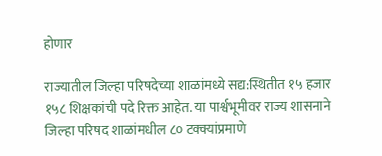होणार

राज्यातील जिल्हा परिषदेच्या शाळांमध्ये सद्य:स्थितीत १५ हजार १५८ शिक्षकांची पदे रिक्त आहेत. या पार्श्वभूमीवर राज्य शासनाने जिल्हा परिषद शाळांमधील ८० टक्क्यांप्रमाणे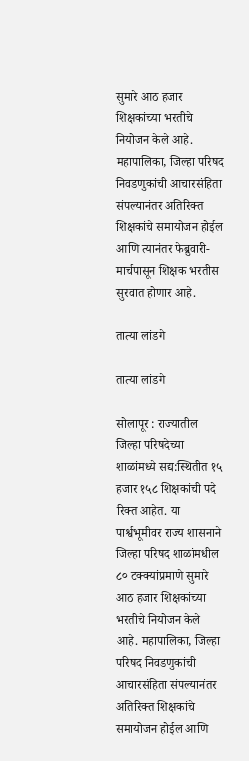सुमारे आठ हजार शिक्षकांच्या भरतीचे नियोजन केले आहे. महापालिका, जिल्हा परिषद निवडणुकांची आचारसंहिता संपल्यानंतर अतिरिक्त शिक्षकांचे समायोजन होईल आणि त्यानंतर फेब्रुवारी-मार्चपासून शिक्षक भरतीस सुरवात होणार आहे.

तात्या लांडगे

तात्या लांडगे

सोलापूर : राज्यातील जिल्हा परिषदेच्या शाळांमध्ये सद्य:स्थितीत १५ हजार १५८ शिक्षकांची पदे रिक्त आहेत. या पार्श्वभूमीवर राज्य शासनाने जिल्हा परिषद शाळांमधील ८० टक्क्यांप्रमाणे सुमारे आठ हजार शिक्षकांच्या भरतीचे नियोजन केले आहे. महापालिका, जिल्हा परिषद निवडणुकांची आचारसंहिता संपल्यानंतर अतिरिक्त शिक्षकांचे समायोजन होईल आणि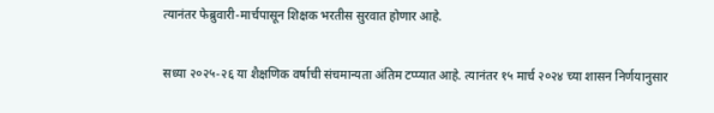त्यानंतर फेब्रुवारी-मार्चपासून शिक्षक भरतीस सुरवात होणार आहे.

सध्या २०२५-२६ या शैक्षणिक वर्षाची संचमान्यता अंतिम टप्प्यात आहे. त्यानंतर १५ मार्च २०२४ च्या शासन निर्णयानुसार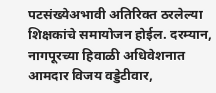पटसंख्येअभावी अतिरिक्त ठरलेल्या शिक्षकांचे समायोजन होईल. दरम्यान, नागपूरच्या हिवाळी अधिवेशनात आमदार विजय वड्डेटीवार,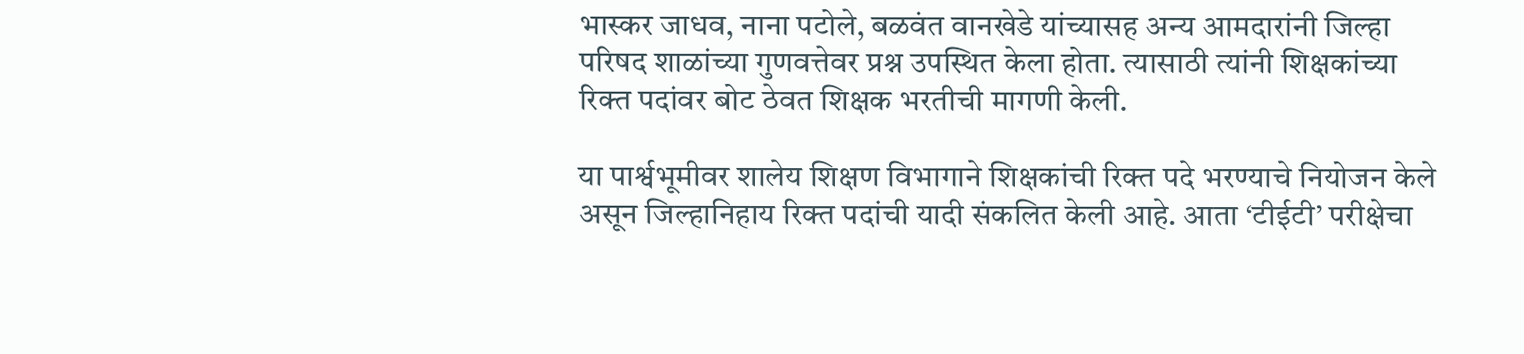भास्कर जाधव, नाना पटोले, बळवंत वानखेडे यांच्यासह अन्य आमदारांनी जिल्हा परिषद शाळांच्या गुणवत्तेवर प्रश्न उपस्थित केला होता. त्यासाठी त्यांनी शिक्षकांच्या रिक्त पदांवर बोट ठेवत शिक्षक भरतीची मागणी केली.

या पार्श्वभूमीवर शालेय शिक्षण विभागाने शिक्षकांची रिक्त पदे भरण्याचे नियोजन केले असून जिल्हानिहाय रिक्त पदांची यादी संकलित केली आहे. आता ‘टीईटी’ परीक्षेचा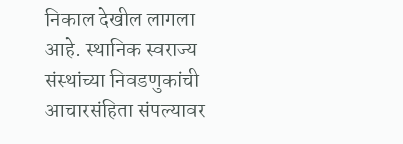निकाल देखील लागला आहे. स्थानिक स्वराज्य संस्थांच्या निवडणुकांची आचारसंहिता संपल्यावर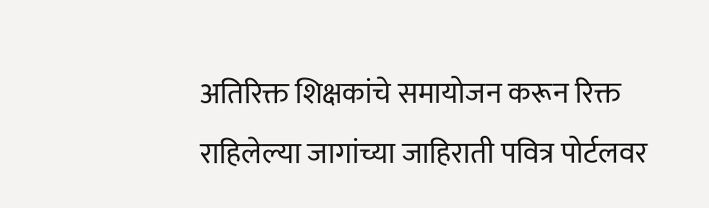अतिरिक्त शिक्षकांचे समायोजन करून रिक्त राहिलेल्या जागांच्या जाहिराती पवित्र पोर्टलवर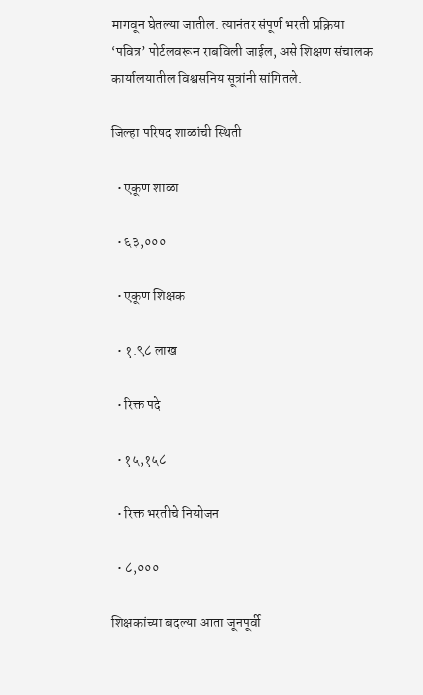मागवून घेतल्या जातील. त्यानंतर संपूर्ण भरती प्रक्रिया ‘पवित्र’ पोर्टलवरून राबविली जाईल, असे शिक्षण संचालक कार्यालयातील विश्वसनिय सूत्रांनी सांगितले.

जिल्हा परिषद शाळांची स्थिती

  • एकूण शाळा

  • ६३,०००

  • एकूण शिक्षक

  • १.९८ लाख

  • रिक्त पदे

  • १५,१५८

  • रिक्त भरतीचे नियोजन

  • ८,०००

शिक्षकांच्या बदल्या आता जूनपूर्वी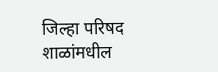जिल्हा परिषद शाळांमधील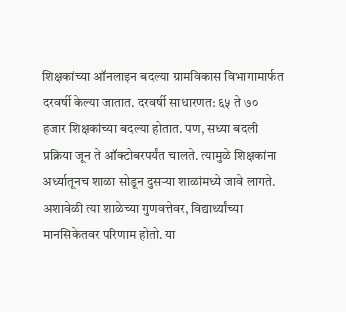शिक्षकांच्या ऑनलाइन बदल्या ग्रामविकास विभागामार्फत दरवर्षी केल्या जातात. दरवर्षी साधारणत: ६५ ते ७० हजार शिक्षकांच्या बदल्या होतात. पण, सध्या बदली प्रक्रिया जून ते ऑक्टोबरपर्यंत चालते. त्यामुळे शिक्षकांना अर्ध्यातूनच शाळा सोडून दुसऱ्या शाळांमध्ये जावे लागते. अशावेळी त्या शाळेच्या गुणवत्तेवर, विद्यार्थ्यांच्या मानसिकेतवर परिणाम होतो. या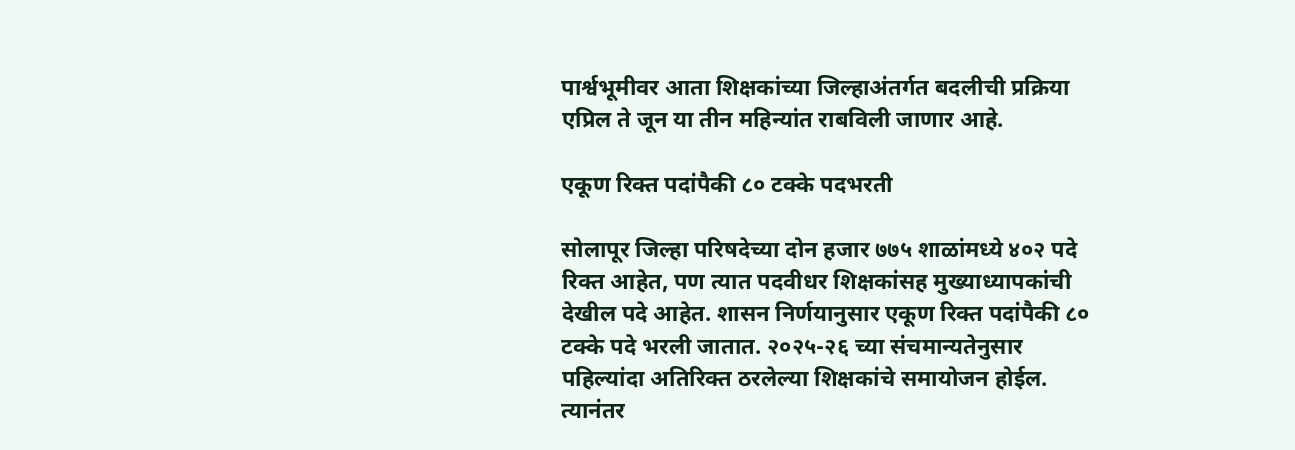पार्श्वभूमीवर आता शिक्षकांच्या जिल्हाअंतर्गत बदलीची प्रक्रिया एप्रिल ते जून या तीन महिन्यांत राबविली जाणार आहे.

एकूण रिक्त पदांपैकी ८० टक्के पदभरती

सोलापूर जिल्हा परिषदेच्या दोन हजार ७७५ शाळांमध्ये ४०२ पदे रिक्त आहेत, पण त्यात पदवीधर शिक्षकांसह मुख्याध्यापकांची देखील पदे आहेत. शासन निर्णयानुसार एकूण रिक्त पदांपैकी ८० टक्के पदे भरली जातात. २०२५-२६ च्या संचमान्यतेनुसार पहिल्यांदा अतिरिक्त ठरलेल्या शिक्षकांचे समायोजन होईल. त्यानंतर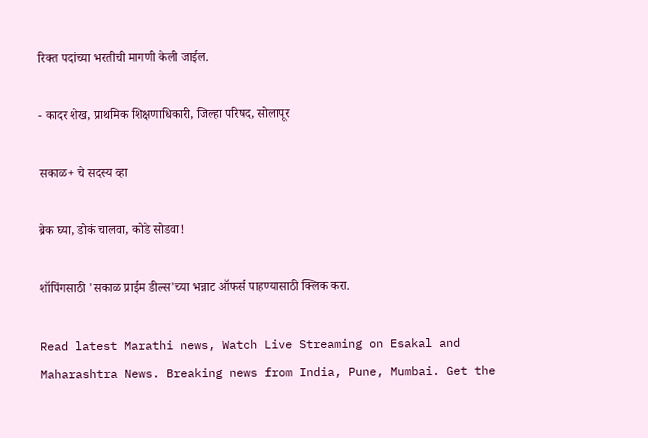रिक्त पदांच्या भरतीची मागणी केली जाईल.

- कादर शेख, प्राथमिक शिक्षणाधिकारी, जिल्हा परिषद, सोलापूर

सकाळ+ चे सदस्य व्हा

ब्रेक घ्या, डोकं चालवा, कोडे सोडवा!

शॉपिंगसाठी 'सकाळ प्राईम डील्स'च्या भन्नाट ऑफर्स पाहण्यासाठी क्लिक करा.

Read latest Marathi news, Watch Live Streaming on Esakal and Maharashtra News. Breaking news from India, Pune, Mumbai. Get the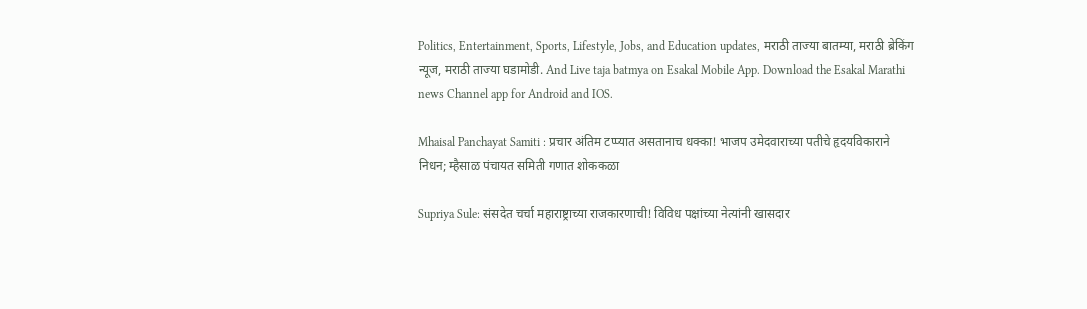Politics, Entertainment, Sports, Lifestyle, Jobs, and Education updates, मराठी ताज्या बातम्या, मराठी ब्रेकिंग न्यूज, मराठी ताज्या घडामोडी. And Live taja batmya on Esakal Mobile App. Download the Esakal Marathi news Channel app for Android and IOS.

Mhaisal Panchayat Samiti : प्रचार अंतिम टप्प्यात असतानाच धक्का! भाजप उमेदवाराच्या पतीचे हृदयविकाराने निधन; म्हैसाळ पंचायत समिती गणात शोककळा

Supriya Sule: संसदेत चर्चा महाराष्ट्राच्या राजकारणाची! विविध पक्षांच्या नेत्यांनी खासदार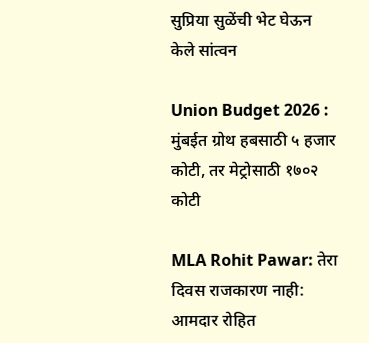सुप्रिया सुळेंची भेट घेऊन केले सांत्वन

Union Budget 2026 : मुंबईत ग्रोथ हबसाठी ५ हजार कोटी, तर मेट्रोसाठी १७०२ कोटी

MLA Rohit Pawar: तेरा दिवस राजकारण नाही: आमदार रोहित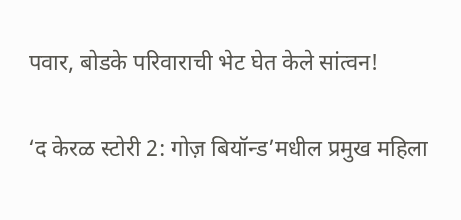पवार, बोडके परिवाराची भेट घेत केले सांत्वन!

‘द केरळ स्टोरी 2: गोज़ बियॉन्ड’मधील प्रमुख महिला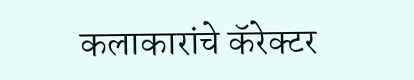कलाकारांचे कॅरेक्टर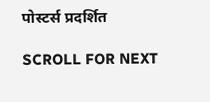पोस्टर्स प्रदर्शित

SCROLL FOR NEXT